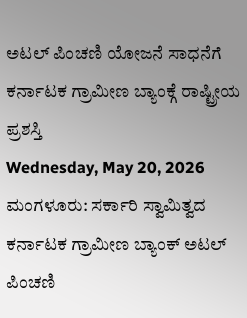ಅಟಲ್ ಪಿಂಚಣಿ ಯೋಜನೆ ಸಾಧನೆಗೆ ಕರ್ನಾಟಕ ಗ್ರಾಮೀಣ ಬ್ಯಾಂಕ್ಗೆ ರಾಷ್ಟ್ರೀಯ ಪ್ರಶಸ್ತಿ
Wednesday, May 20, 2026
ಮಂಗಳೂರು: ಸರ್ಕಾರಿ ಸ್ವಾಮಿತ್ವದ ಕರ್ನಾಟಕ ಗ್ರಾಮೀಣ ಬ್ಯಾಂಕ್ ಅಟಲ್ ಪಿಂಚಣಿ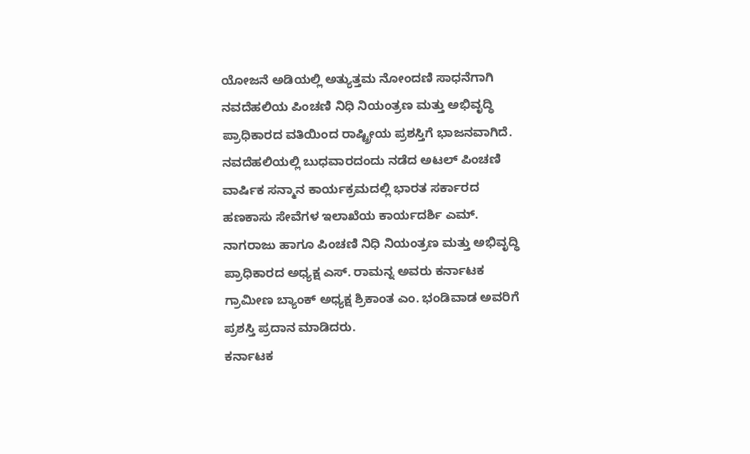ಯೋಜನೆ ಅಡಿಯಲ್ಲಿ ಅತ್ಯುತ್ತಮ ನೋಂದಣಿ ಸಾಧನೆಗಾಗಿ ನವದೆಹಲಿಯ ಪಿಂಚಣಿ ನಿಧಿ ನಿಯಂತ್ರಣ ಮತ್ತು ಅಭಿವೃದ್ಧಿ ಪ್ರಾಧಿಕಾರದ ವತಿಯಿಂದ ರಾಷ್ಟ್ರೀಯ ಪ್ರಶಸ್ತಿಗೆ ಭಾಜನವಾಗಿದೆ.
ನವದೆಹಲಿಯಲ್ಲಿ ಬುಧವಾರದಂದು ನಡೆದ ಅಟಲ್ ಪಿಂಚಣಿ ವಾರ್ಷಿಕ ಸನ್ಮಾನ ಕಾರ್ಯಕ್ರಮದಲ್ಲಿ ಭಾರತ ಸರ್ಕಾರದ ಹಣಕಾಸು ಸೇವೆಗಳ ಇಲಾಖೆಯ ಕಾರ್ಯದರ್ಶಿ ಎಮ್. ನಾಗರಾಜು ಹಾಗೂ ಪಿಂಚಣಿ ನಿಧಿ ನಿಯಂತ್ರಣ ಮತ್ತು ಅಭಿವೃದ್ಧಿ ಪ್ರಾಧಿಕಾರದ ಅಧ್ಯಕ್ಷ ಎಸ್. ರಾಮನ್ನ ಅವರು ಕರ್ನಾಟಕ ಗ್ರಾಮೀಣ ಬ್ಯಾಂಕ್ ಅಧ್ಯಕ್ಷ ಶ್ರಿಕಾಂತ ಎಂ. ಭಂಡಿವಾಡ ಅವರಿಗೆ ಪ್ರಶಸ್ತಿ ಪ್ರದಾನ ಮಾಡಿದರು.
ಕರ್ನಾಟಕ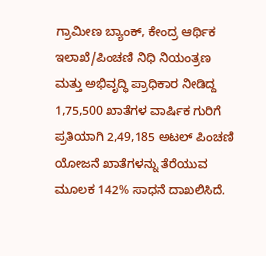ಗ್ರಾಮೀಣ ಬ್ಯಾಂಕ್, ಕೇಂದ್ರ ಆರ್ಥಿಕ ಇಲಾಖೆ/ಪಿಂಚಣಿ ನಿಧಿ ನಿಯಂತ್ರಣ ಮತ್ತು ಅಭಿವೃದ್ಧಿ ಪ್ರಾಧಿಕಾರ ನೀಡಿದ್ದ 1,75,500 ಖಾತೆಗಳ ವಾರ್ಷಿಕ ಗುರಿಗೆ ಪ್ರತಿಯಾಗಿ 2,49,185 ಅಟಲ್ ಪಿಂಚಣಿ ಯೋಜನೆ ಖಾತೆಗಳನ್ನು ತೆರೆಯುವ ಮೂಲಕ 142% ಸಾಧನೆ ದಾಖಲಿಸಿದೆ.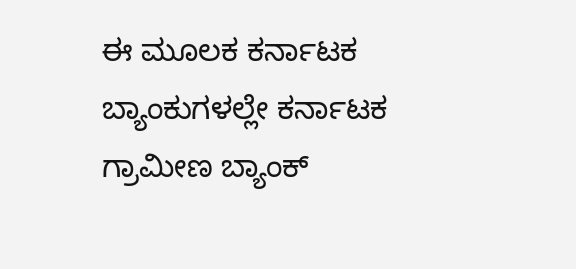ಈ ಮೂಲಕ ಕರ್ನಾಟಕ ಬ್ಯಾಂಕುಗಳಲ್ಲೇ ಕರ್ನಾಟಕ ಗ್ರಾಮೀಣ ಬ್ಯಾಂಕ್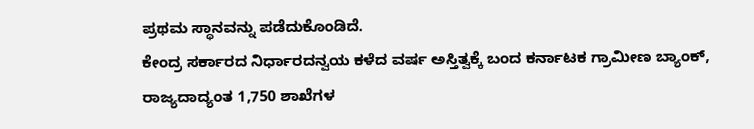ಪ್ರಥಮ ಸ್ಥಾನವನ್ನು ಪಡೆದುಕೊಂಡಿದೆ.
ಕೇಂದ್ರ ಸರ್ಕಾರದ ನಿರ್ಧಾರದನ್ವಯ ಕಳೆದ ವರ್ಷ ಅಸ್ತಿತ್ವಕ್ಕೆ ಬಂದ ಕರ್ನಾಟಕ ಗ್ರಾಮೀಣ ಬ್ಯಾಂಕ್, ರಾಜ್ಯದಾದ್ಯಂತ 1,750 ಶಾಖೆಗಳ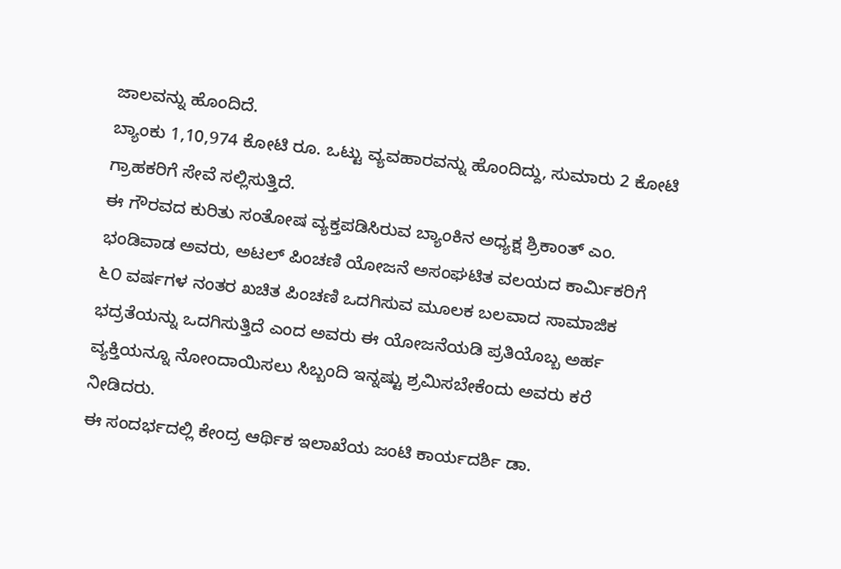ಜಾಲವನ್ನು ಹೊಂದಿದೆ.
ಬ್ಯಾಂಕು 1,10,974 ಕೋಟಿ ರೂ. ಒಟ್ಟು ವ್ಯವಹಾರವನ್ನು ಹೊಂದಿದ್ದು, ಸುಮಾರು 2 ಕೋಟಿ ಗ್ರಾಹಕರಿಗೆ ಸೇವೆ ಸಲ್ಲಿಸುತ್ತಿದೆ.
ಈ ಗೌರವದ ಕುರಿತು ಸಂತೋಷ ವ್ಯಕ್ತಪಡಿಸಿರುವ ಬ್ಯಾಂಕಿನ ಅಧ್ಯಕ್ಷ ಶ್ರಿಕಾಂತ್ ಎಂ. ಭಂಡಿವಾಡ ಅವರು, ಅಟಲ್ ಪಿಂಚಣಿ ಯೋಜನೆ ಅಸಂಘಟಿತ ವಲಯದ ಕಾರ್ಮಿಕರಿಗೆ ೬೦ ವರ್ಷಗಳ ನಂತರ ಖಚಿತ ಪಿಂಚಣಿ ಒದಗಿಸುವ ಮೂಲಕ ಬಲವಾದ ಸಾಮಾಜಿಕ ಭದ್ರತೆಯನ್ನು ಒದಗಿಸುತ್ತಿದೆ ಎಂದ ಅವರು ಈ ಯೋಜನೆಯಡಿ ಪ್ರತಿಯೊಬ್ಬ ಅರ್ಹ ವ್ಯಕ್ತಿಯನ್ನೂ ನೋಂದಾಯಿಸಲು ಸಿಬ್ಬಂದಿ ಇನ್ನಷ್ಟು ಶ್ರಮಿಸಬೇಕೆಂದು ಅವರು ಕರೆ ನೀಡಿದರು.
ಈ ಸಂದರ್ಭದಲ್ಲಿ ಕೇಂದ್ರ ಆರ್ಥಿಕ ಇಲಾಖೆಯ ಜಂಟಿ ಕಾರ್ಯದರ್ಶಿ ಡಾ.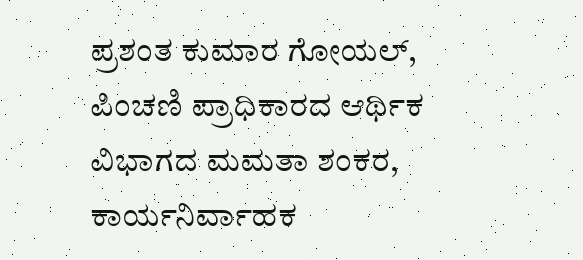ಪ್ರಶಂತ ಕುಮಾರ ಗೋಯಲ್, ಪಿಂಚಣಿ ಪ್ರಾಧಿಕಾರದ ಆರ್ಥಿಕ ವಿಭಾಗದ ಮಮತಾ ಶಂಕರ, ಕಾರ್ಯನಿರ್ವಾಹಕ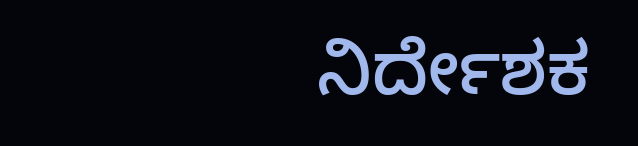ನಿರ್ದೇಶಕ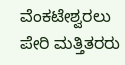ವೆಂಕಟೇಶ್ವರಲು ಪೇರಿ ಮತ್ತಿತರರು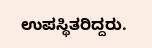ಉಪಸ್ಥಿತರಿದ್ದರು.